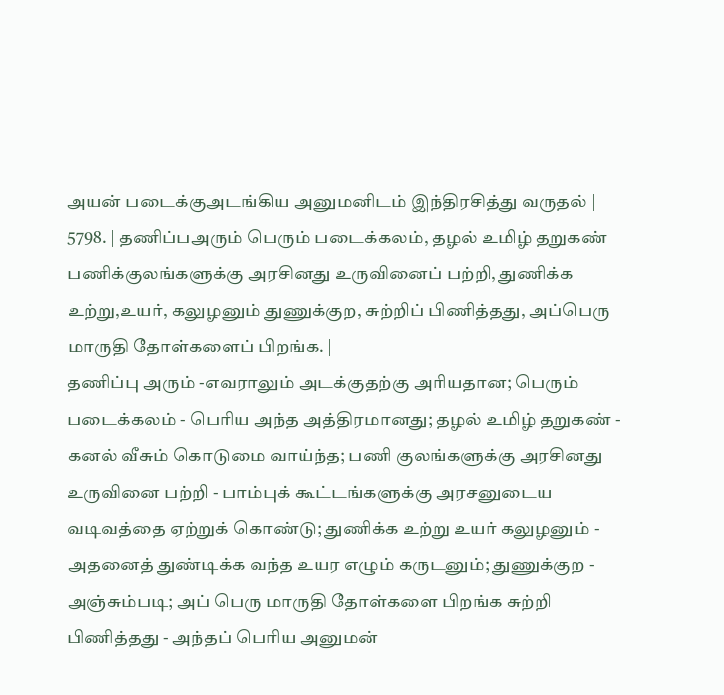அயன் படைக்குஅடங்கிய அனுமனிடம் இந்திரசித்து வருதல் | 5798. | தணிப்பஅரும் பெரும் படைக்கலம், தழல் உமிழ் தறுகண் பணிக்குலங்களுக்கு அரசினது உருவினைப் பற்றி, துணிக்க உற்று,உயர், கலுழனும் துணுக்குற, சுற்றிப் பிணித்தது, அப்பெரு மாருதி தோள்களைப் பிறங்க. |
தணிப்பு அரும் -எவராலும் அடக்குதற்கு அரியதான; பெரும் படைக்கலம் - பெரிய அந்த அத்திரமானது; தழல் உமிழ் தறுகண் - கனல் வீசும் கொடுமை வாய்ந்த; பணி குலங்களுக்கு அரசினது உருவினை பற்றி - பாம்புக் கூட்டங்களுக்கு அரசனுடைய வடிவத்தை ஏற்றுக் கொண்டு; துணிக்க உற்று உயர் கலுழனும் - அதனைத் துண்டிக்க வந்த உயர எழும் கருடனும்; துணுக்குற - அஞ்சும்படி; அப் பெரு மாருதி தோள்களை பிறங்க சுற்றி பிணித்தது - அந்தப் பெரிய அனுமன்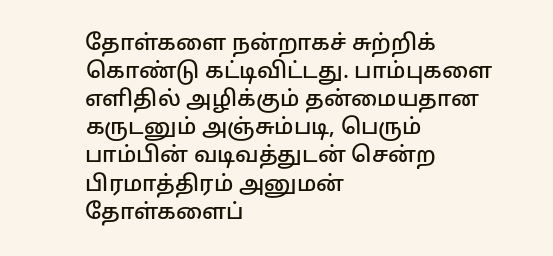தோள்களை நன்றாகச் சுற்றிக் கொண்டு கட்டிவிட்டது. பாம்புகளை எளிதில் அழிக்கும் தன்மையதான கருடனும் அஞ்சும்படி, பெரும் பாம்பின் வடிவத்துடன் சென்ற பிரமாத்திரம் அனுமன் தோள்களைப்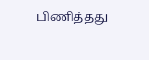பிணித்தது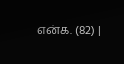என்க. (82) |